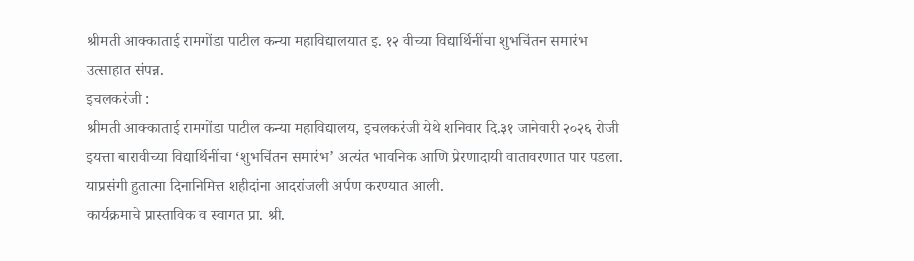श्रीमती आक्काताई रामगोंडा पाटील कन्या महाविद्यालयात इ. १२ वीच्या विद्यार्थिनींचा शुभचिंतन समारंभ उत्साहात संपन्न.
इचलकरंजी :
श्रीमती आक्काताई रामगोंडा पाटील कन्या महाविद्यालय, इचलकरंजी येथे शनिवार दि.३१ जानेवारी २०२६ रोजी इयत्ता बारावीच्या विद्यार्थिनींचा ‘शुभचिंतन समारंभ’ अत्यंत भावनिक आणि प्रेरणादायी वातावरणात पार पडला. याप्रसंगी हुतात्मा दिनानिमित्त शहीदांना आदरांजली अर्पण करण्यात आली.
कार्यक्रमाचे प्रास्ताविक व स्वागत प्रा. श्री.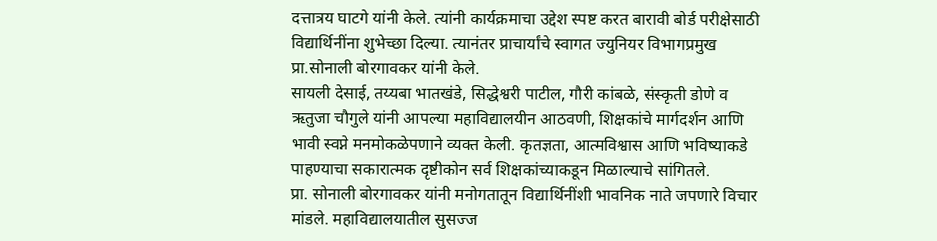दत्तात्रय घाटगे यांनी केले. त्यांनी कार्यक्रमाचा उद्देश स्पष्ट करत बारावी बोर्ड परीक्षेसाठी विद्यार्थिनींना शुभेच्छा दिल्या. त्यानंतर प्राचार्यांचे स्वागत ज्युनियर विभागप्रमुख प्रा.सोनाली बोरगावकर यांनी केले.
सायली देसाई, तय्यबा भातखंडे, सिद्धेश्वरी पाटील, गौरी कांबळे, संस्कृती डोणे व ऋतुजा चौगुले यांनी आपल्या महाविद्यालयीन आठवणी, शिक्षकांचे मार्गदर्शन आणि भावी स्वप्ने मनमोकळेपणाने व्यक्त केली. कृतज्ञता, आत्मविश्वास आणि भविष्याकडे पाहण्याचा सकारात्मक दृष्टीकोन सर्व शिक्षकांच्याकडून मिळाल्याचे सांगितले.
प्रा. सोनाली बोरगावकर यांनी मनोगतातून विद्यार्थिनींशी भावनिक नाते जपणारे विचार मांडले. महाविद्यालयातील सुसज्ज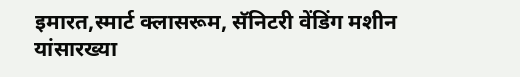इमारत,स्मार्ट क्लासरूम, सॅनिटरी वेंडिंग मशीन यांसारख्या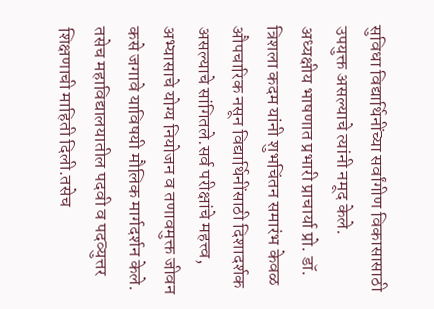सुविधा विद्यार्थिनींच्या सर्वांगीण विकासासाठी उपयुक्त असल्याचे त्यांनी नमूद केले.
अध्यक्षीय भाषणात प्रभारी प्राचार्या प्रो. डॉ. त्रिशला कदम यांनी शुभचिंतन समारंभ केवळ औपचारिक नसून विद्यार्थिनींसाठी दिशादर्शक असल्याचे सांगितले.सर्व परीक्षांचे महत्त्व, अभ्यासाचे योग्य नियोजन व तणावमुक्त जीवन कसे जगावे याविषयी मौलिक मार्गदर्शन केले.
तसेच महाविद्यालयातील पदवी व पदव्युत्तर शिक्षणाची माहिती दिली.तसेच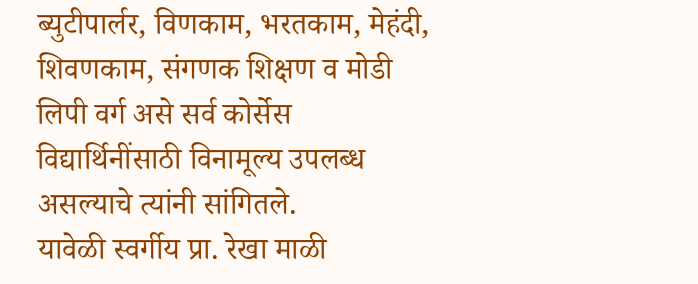ब्युटीपार्लर, विणकाम, भरतकाम, मेहंदी, शिवणकाम, संगणक शिक्षण व मोडी लिपी वर्ग असे सर्व कोर्सेस विद्यार्थिनींसाठी विनामूल्य उपलब्ध असल्याचे त्यांनी सांगितले.
यावेळी स्वर्गीय प्रा. रेखा माळी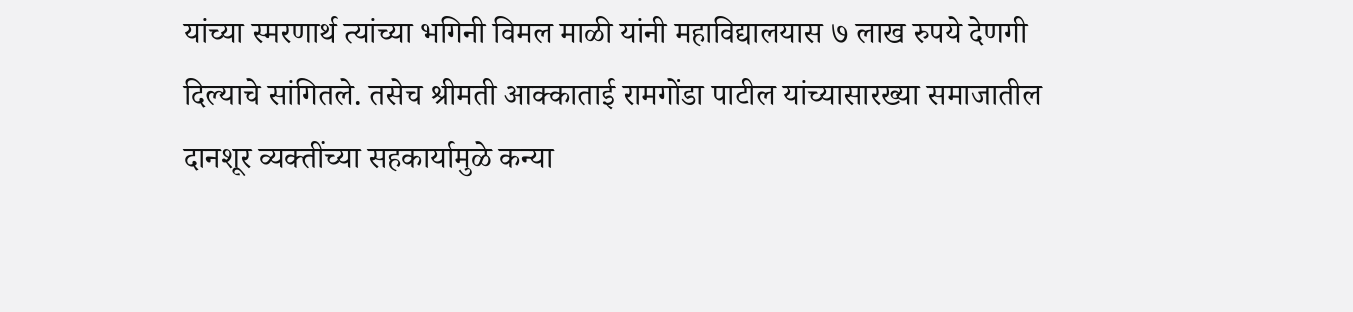यांच्या स्मरणार्थ त्यांच्या भगिनी विमल माळी यांनी महाविद्यालयास ७ लाख रुपये देणगी दिल्याचे सांगितले. तसेच श्रीमती आक्काताई रामगोंडा पाटील यांच्यासारख्या समाजातील दानशूर व्यक्तींच्या सहकार्यामुळे कन्या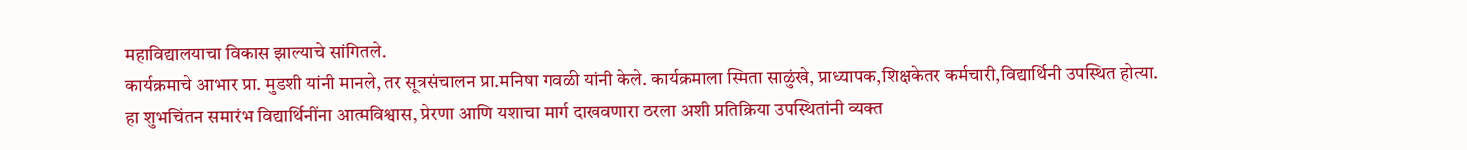महाविद्यालयाचा विकास झाल्याचे सांगितले.
कार्यक्रमाचे आभार प्रा. मुडशी यांनी मानले, तर सूत्रसंचालन प्रा.मनिषा गवळी यांनी केले. कार्यक्रमाला स्मिता साळुंखे, प्राध्यापक,शिक्षकेतर कर्मचारी,विद्यार्थिनी उपस्थित होत्या.
हा शुभचिंतन समारंभ विद्यार्थिनींना आत्मविश्वास, प्रेरणा आणि यशाचा मार्ग दाखवणारा ठरला अशी प्रतिक्रिया उपस्थितांनी व्यक्त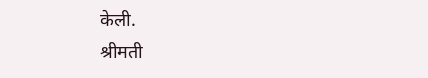केली.
श्रीमती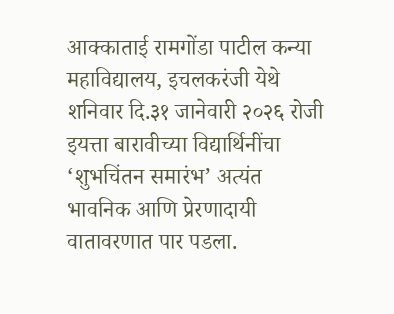आक्काताई रामगोंडा पाटील कन्या महाविद्यालय, इचलकरंजी येथे शनिवार दि.३१ जानेवारी २०२६ रोजी इयत्ता बारावीच्या विद्यार्थिनींचा ‘शुभचिंतन समारंभ’ अत्यंत भावनिक आणि प्रेरणादायी वातावरणात पार पडला.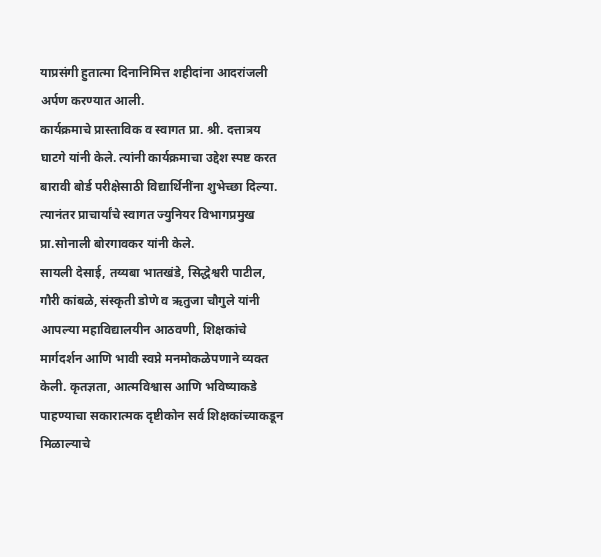याप्रसंगी हुतात्मा दिनानिमित्त शहीदांना आदरांजली अर्पण करण्यात आली.
कार्यक्रमाचे प्रास्ताविक व स्वागत प्रा. श्री. दत्तात्रय घाटगे यांनी केले. त्यांनी कार्यक्रमाचा उद्देश स्पष्ट करत बारावी बोर्ड परीक्षेसाठी विद्यार्थिनींना शुभेच्छा दिल्या. त्यानंतर प्राचार्यांचे स्वागत ज्युनियर विभागप्रमुख प्रा.सोनाली बोरगावकर यांनी केले.
सायली देसाई, तय्यबा भातखंडे, सिद्धेश्वरी पाटील, गौरी कांबळे, संस्कृती डोणे व ऋतुजा चौगुले यांनी आपल्या महाविद्यालयीन आठवणी, शिक्षकांचे मार्गदर्शन आणि भावी स्वप्ने मनमोकळेपणाने व्यक्त केली. कृतज्ञता, आत्मविश्वास आणि भविष्याकडे पाहण्याचा सकारात्मक दृष्टीकोन सर्व शिक्षकांच्याकडून मिळाल्याचे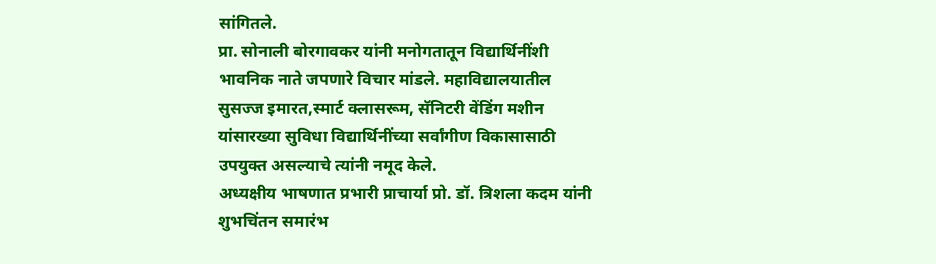सांगितले.
प्रा. सोनाली बोरगावकर यांनी मनोगतातून विद्यार्थिनींशी भावनिक नाते जपणारे विचार मांडले. महाविद्यालयातील सुसज्ज इमारत,स्मार्ट क्लासरूम, सॅनिटरी वेंडिंग मशीन यांसारख्या सुविधा विद्यार्थिनींच्या सर्वांगीण विकासासाठी उपयुक्त असल्याचे त्यांनी नमूद केले.
अध्यक्षीय भाषणात प्रभारी प्राचार्या प्रो. डॉ. त्रिशला कदम यांनी शुभचिंतन समारंभ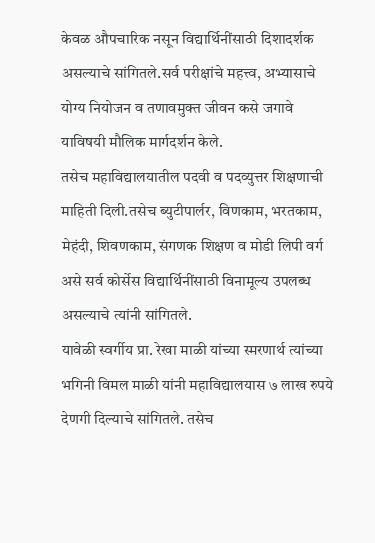केवळ औपचारिक नसून विद्यार्थिनींसाठी दिशादर्शक असल्याचे सांगितले.सर्व परीक्षांचे महत्त्व, अभ्यासाचे योग्य नियोजन व तणावमुक्त जीवन कसे जगावे याविषयी मौलिक मार्गदर्शन केले.
तसेच महाविद्यालयातील पदवी व पदव्युत्तर शिक्षणाची माहिती दिली.तसेच ब्युटीपार्लर, विणकाम, भरतकाम, मेहंदी, शिवणकाम, संगणक शिक्षण व मोडी लिपी वर्ग असे सर्व कोर्सेस विद्यार्थिनींसाठी विनामूल्य उपलब्ध असल्याचे त्यांनी सांगितले.
यावेळी स्वर्गीय प्रा. रेखा माळी यांच्या स्मरणार्थ त्यांच्या भगिनी विमल माळी यांनी महाविद्यालयास ७ लाख रुपये देणगी दिल्याचे सांगितले. तसेच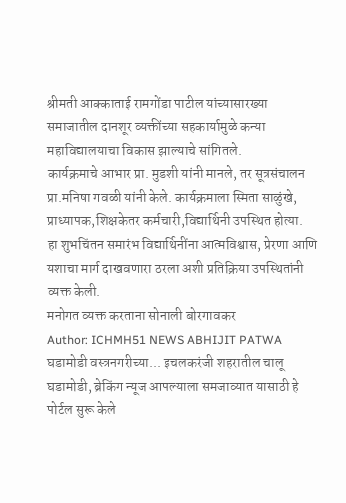श्रीमती आक्काताई रामगोंडा पाटील यांच्यासारख्या समाजातील दानशूर व्यक्तींच्या सहकार्यामुळे कन्या महाविद्यालयाचा विकास झाल्याचे सांगितले.
कार्यक्रमाचे आभार प्रा. मुडशी यांनी मानले, तर सूत्रसंचालन प्रा.मनिषा गवळी यांनी केले. कार्यक्रमाला स्मिता साळुंखे, प्राध्यापक,शिक्षकेतर कर्मचारी,विद्यार्थिनी उपस्थित होत्या.
हा शुभचिंतन समारंभ विद्यार्थिनींना आत्मविश्वास, प्रेरणा आणि यशाचा मार्ग दाखवणारा ठरला अशी प्रतिक्रिया उपस्थितांनी व्यक्त केली.
मनोगत व्यक्त करताना सोनाली बोरगावकर
Author: ICHMH51 NEWS ABHIJIT PATWA
घडामोडी वस्त्रनगरीच्या... इचलकरंजी शहरातील चालू घडामोडी, ब्रेकिंग न्यूज आपल्याला समजाव्यात यासाठी हे पोर्टल सुरू केले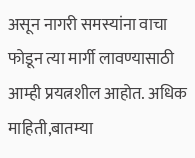असून नागरी समस्यांना वाचा फोडून त्या मार्गी लावण्यासाठी आम्ही प्रयत्नशील आहोत. अधिक माहिती,बातम्या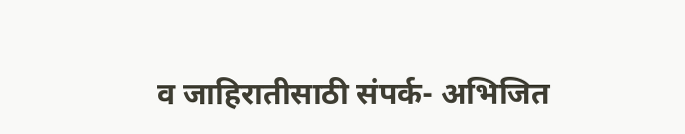व जाहिरातीसाठी संपर्क- अभिजित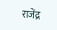राजेंद्र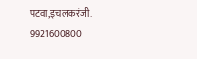पटवा,इचलकरंजी. 9921600800